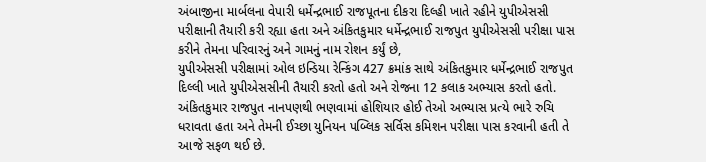અંબાજીના માર્બલના વેપારી ધર્મેન્દ્રભાઈ રાજપૂતના દીકરા દિલ્હી ખાતે રહીને યુપીએસસી પરીક્ષાની તૈયારી કરી રહ્યા હતા અને અંકિતકુમાર ધર્મેન્દ્રભાઈ રાજપુત યુપીએસસી પરીક્ષા પાસ કરીને તેમના પરિવારનું અને ગામનું નામ રોશન કર્યું છે,
યુપીએસસી પરીક્ષામાં ઓલ ઇન્ડિયા રેન્કિંગ 427 ક્રમાંક સાથે અંકિતકુમાર ધર્મેન્દ્રભાઈ રાજપુત દિલ્લી ખાતે યુપીએસસીની તૈયારી કરતો હતો અને રોજના 12 કલાક અભ્યાસ કરતો હતો.
અંકિતકુમાર રાજપુત નાનપણથી ભણવામાં હોશિયાર હોઈ તેઓ અભ્યાસ પ્રત્યે ભારે રુચિ ધરાવતા હતા અને તેમની ઈચ્છા યુનિયન પબ્લિક સર્વિસ કમિશન પરીક્ષા પાસ કરવાની હતી તે આજે સફળ થઈ છે.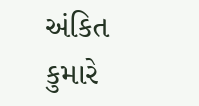અંકિત કુમારે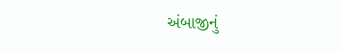અંબાજીનું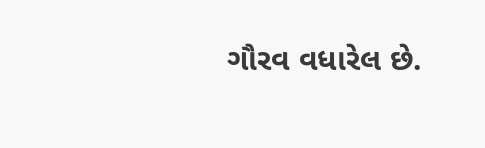ગૌરવ વધારેલ છે.